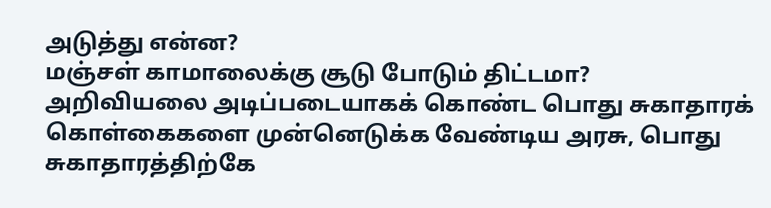அடுத்து என்ன?
மஞ்சள் காமாலைக்கு சூடு போடும் திட்டமா?
அறிவியலை அடிப்படையாகக் கொண்ட பொது சுகாதாரக் கொள்கைகளை முன்னெடுக்க வேண்டிய அரசு, பொது சுகாதாரத்திற்கே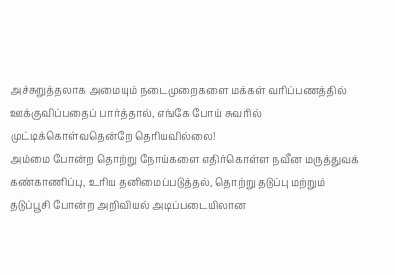அச்சுறுத்தலாக அமையும் நடைமுறைகளை மக்கள் வரிப்பணத்தில் ஊக்குவிப்பதைப் பார்த்தால், எங்கே போய் சுவரில் முட்டிக்கொள்வதென்றே தெரியவில்லை!
அம்மை போன்ற தொற்று நோய்களை எதிர்கொள்ள நவீன மருத்துவக் கண்காணிப்பு, உரிய தனிமைப்படுத்தல், தொற்று தடுப்பு மற்றும் தடுப்பூசி போன்ற அறிவியல் அடிப்படையிலான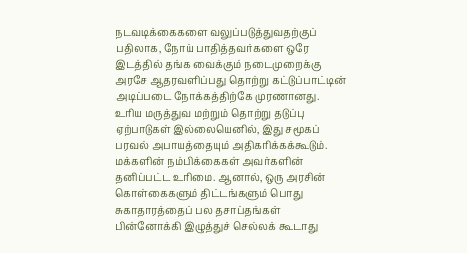நடவடிக்கைகளை வலுப்படுத்துவதற்குப் பதிலாக, நோய் பாதித்தவர்களை ஒரே இடத்தில் தங்க வைக்கும் நடைமுறைக்கு அரசே ஆதரவளிப்பது தொற்று கட்டுப்பாட்டின் அடிப்படை நோக்கத்திற்கே முரணானது.
உரிய மருத்துவ மற்றும் தொற்று தடுப்பு ஏற்பாடுகள் இல்லையெனில், இது சமூகப் பரவல் அபாயத்தையும் அதிகரிக்கக்கூடும்.
மக்களின் நம்பிக்கைகள் அவர்களின் தனிப்பட்ட உரிமை. ஆனால், ஒரு அரசின் கொள்கைகளும் திட்டங்களும் பொது சுகாதாரத்தைப் பல தசாப்தங்கள் பின்னோக்கி இழுத்துச் செல்லக் கூடாது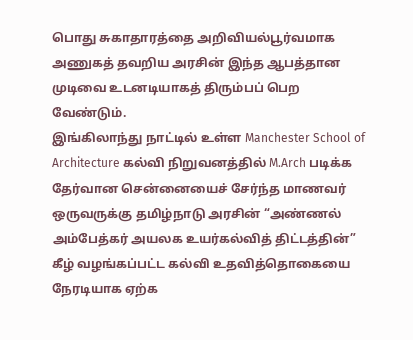பொது சுகாதாரத்தை அறிவியல்பூர்வமாக அணுகத் தவறிய அரசின் இந்த ஆபத்தான முடிவை உடனடியாகத் திரும்பப் பெற வேண்டும்.
இங்கிலாந்து நாட்டில் உள்ள Manchester School of Architecture கல்வி நிறுவனத்தில் M.Arch படிக்க தேர்வான சென்னையைச் சேர்ந்த மாணவர் ஒருவருக்கு தமிழ்நாடு அரசின் “அண்ணல் அம்பேத்கர் அயலக உயர்கல்வித் திட்டத்தின்” கீழ் வழங்கப்பட்ட கல்வி உதவித்தொகையை நேரடியாக ஏற்க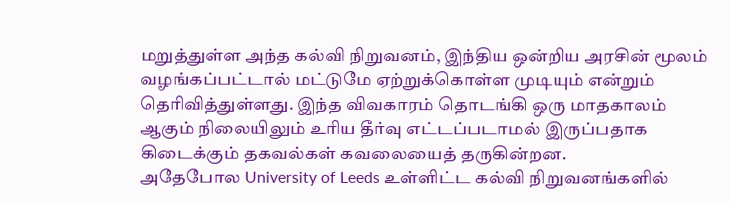மறுத்துள்ள அந்த கல்வி நிறுவனம், இந்திய ஒன்றிய அரசின் மூலம் வழங்கப்பட்டால் மட்டுமே ஏற்றுக்கொள்ள முடியும் என்றும் தெரிவித்துள்ளது. இந்த விவகாரம் தொடங்கி ஒரு மாதகாலம் ஆகும் நிலையிலும் உரிய தீர்வு எட்டப்படாமல் இருப்பதாக கிடைக்கும் தகவல்கள் கவலையைத் தருகின்றன.
அதேபோல University of Leeds உள்ளிட்ட கல்வி நிறுவனங்களில்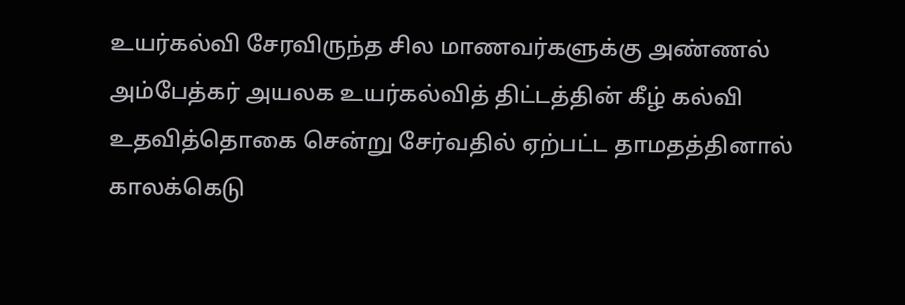உயர்கல்வி சேரவிருந்த சில மாணவர்களுக்கு அண்ணல் அம்பேத்கர் அயலக உயர்கல்வித் திட்டத்தின் கீழ் கல்வி உதவித்தொகை சென்று சேர்வதில் ஏற்பட்ட தாமதத்தினால் காலக்கெடு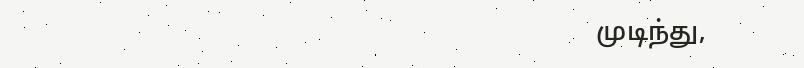முடிந்து,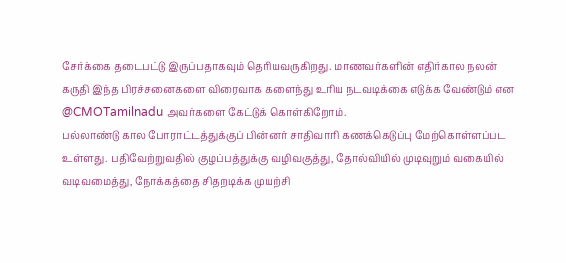சேர்க்கை தடைபட்டு இருப்பதாகவும் தெரியவருகிறது. மாணவர்களின் எதிர்கால நலன் கருதி இந்த பிரச்சனைகளை விரைவாக களைந்து உரிய நடவடிக்கை எடுக்க வேண்டும் என @CMOTamilnadu அவர்களை கேட்டுக் கொள்கிறோம்.
பல்லாண்டு கால போராட்டத்துக்குப் பின்னர் சாதிவாரி கணக்கெடுப்பு மேற்கொள்ளப்பட உள்ளது. பதிவேற்றுவதில் குழப்பத்துக்கு வழிவகுத்து, தோல்வியில் முடிவுறும் வகையில் வடிவமைத்து, நோக்கத்தை சிதறடிக்க முயற்சி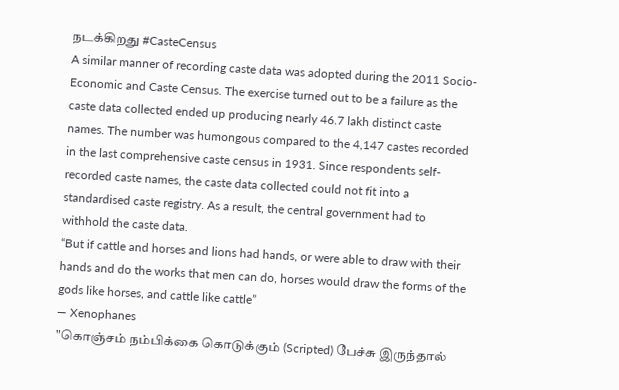நடக்கிறது #CasteCensus
A similar manner of recording caste data was adopted during the 2011 Socio-Economic and Caste Census. The exercise turned out to be a failure as the caste data collected ended up producing nearly 46.7 lakh distinct caste names. The number was humongous compared to the 4,147 castes recorded in the last comprehensive caste census in 1931. Since respondents self-recorded caste names, the caste data collected could not fit into a standardised caste registry. As a result, the central government had to withhold the caste data.
“But if cattle and horses and lions had hands, or were able to draw with their hands and do the works that men can do, horses would draw the forms of the gods like horses, and cattle like cattle”
— Xenophanes
"கொஞ்சம் நம்பிக்கை கொடுக்கும் (Scripted) பேச்சு இருந்தால்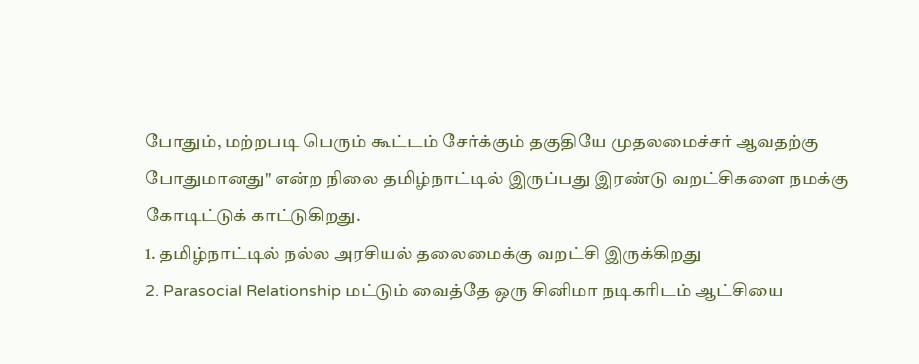போதும், மற்றபடி பெரும் கூட்டம் சேர்க்கும் தகுதியே முதலமைச்சர் ஆவதற்கு போதுமானது" என்ற நிலை தமிழ்நாட்டில் இருப்பது இரண்டு வறட்சிகளை நமக்கு கோடிட்டுக் காட்டுகிறது.
1. தமிழ்நாட்டில் நல்ல அரசியல் தலைமைக்கு வறட்சி இருக்கிறது
2. Parasocial Relationship மட்டும் வைத்தே ஒரு சினிமா நடிகரிடம் ஆட்சியை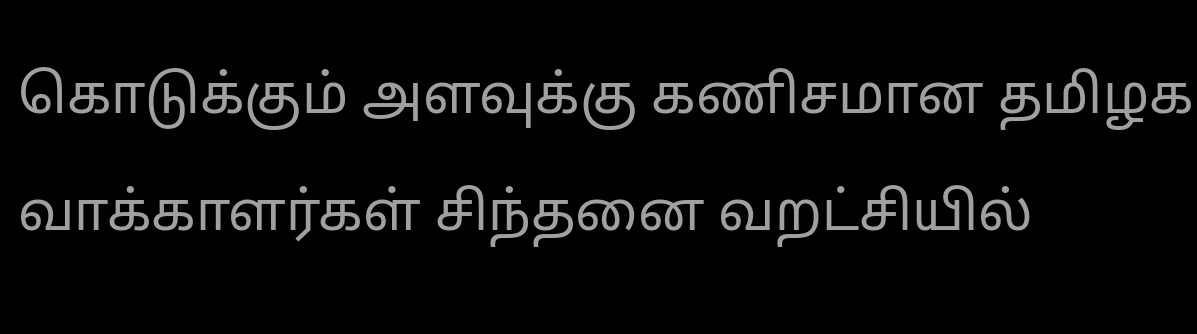கொடுக்கும் அளவுக்கு கணிசமான தமிழக வாக்காளர்கள் சிந்தனை வறட்சியில்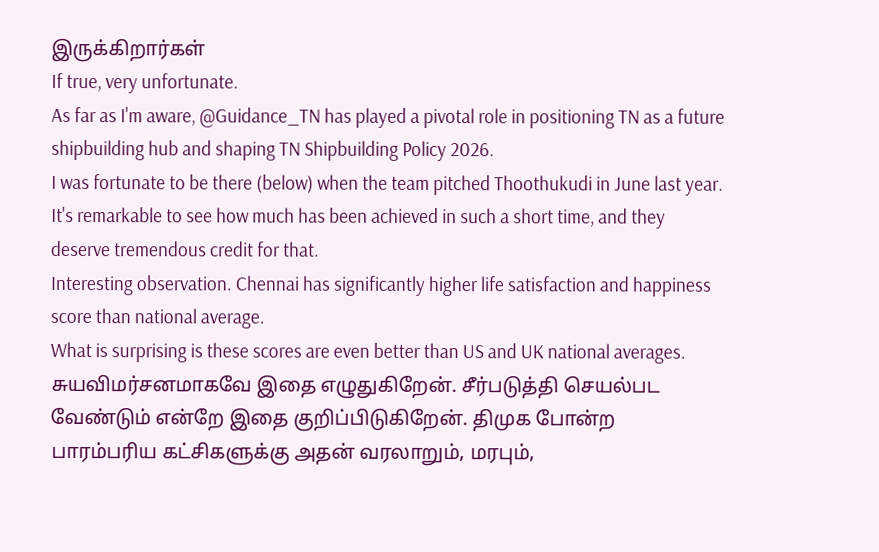இருக்கிறார்கள்
If true, very unfortunate.
As far as I'm aware, @Guidance_TN has played a pivotal role in positioning TN as a future shipbuilding hub and shaping TN Shipbuilding Policy 2026.
I was fortunate to be there (below) when the team pitched Thoothukudi in June last year. It's remarkable to see how much has been achieved in such a short time, and they deserve tremendous credit for that.
Interesting observation. Chennai has significantly higher life satisfaction and happiness score than national average.
What is surprising is these scores are even better than US and UK national averages.
சுயவிமர்சனமாகவே இதை எழுதுகிறேன். சீர்படுத்தி செயல்பட வேண்டும் என்றே இதை குறிப்பிடுகிறேன். திமுக போன்ற பாரம்பரிய கட்சிகளுக்கு அதன் வரலாறும், மரபும்,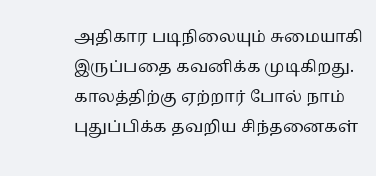அதிகார படிநிலையும் சுமையாகி இருப்பதை கவனிக்க முடிகிறது.
காலத்திற்கு ஏற்றார் போல் நாம் புதுப்பிக்க தவறிய சிந்தனைகள்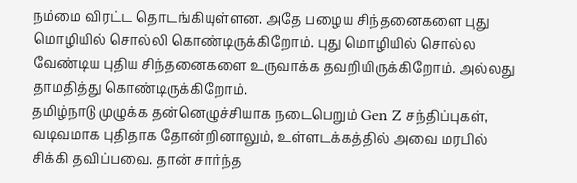நம்மை விரட்ட தொடங்கியுள்ளன. அதே பழைய சிந்தனைகளை புது மொழியில் சொல்லி கொண்டிருக்கிறோம். புது மொழியில் சொல்ல வேண்டிய புதிய சிந்தனைகளை உருவாக்க தவறியிருக்கிறோம். அல்லது தாமதித்து கொண்டிருக்கிறோம்.
தமிழ்நாடு முழுக்க தன்னெழுச்சியாக நடைபெறும் Gen Z சந்திப்புகள், வடிவமாக புதிதாக தோன்றினாலும், உள்ளடக்கத்தில் அவை மரபில் சிக்கி தவிப்பவை. தான் சார்ந்த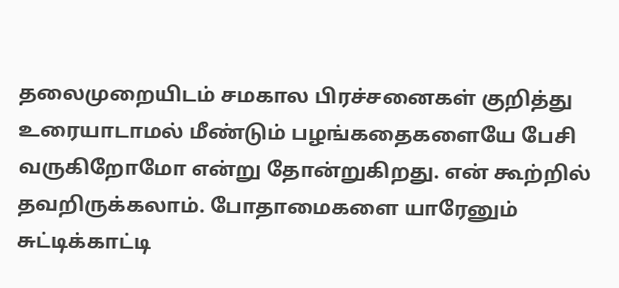தலைமுறையிடம் சமகால பிரச்சனைகள் குறித்து உரையாடாமல் மீண்டும் பழங்கதைகளையே பேசி வருகிறோமோ என்று தோன்றுகிறது. என் கூற்றில் தவறிருக்கலாம். போதாமைகளை யாரேனும் சுட்டிக்காட்டி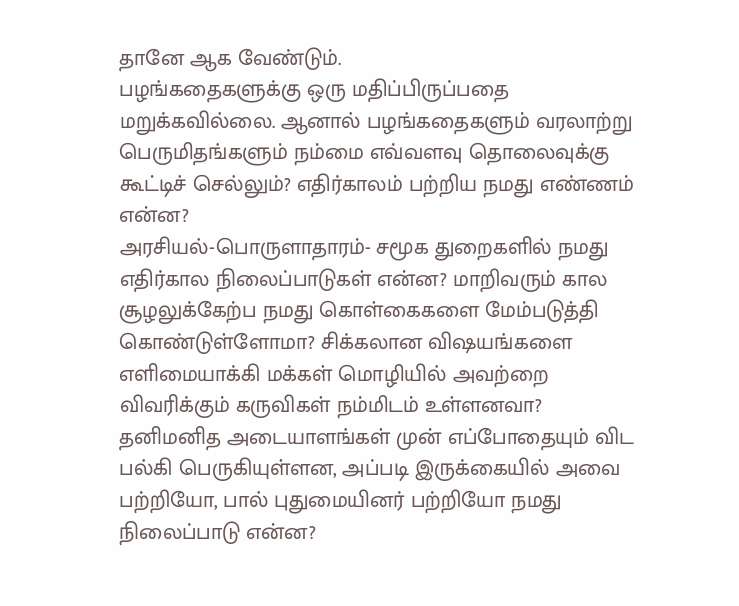தானே ஆக வேண்டும்.
பழங்கதைகளுக்கு ஒரு மதிப்பிருப்பதை மறுக்கவில்லை. ஆனால் பழங்கதைகளும் வரலாற்று பெருமிதங்களும் நம்மை எவ்வளவு தொலைவுக்கு கூட்டிச் செல்லும்? எதிர்காலம் பற்றிய நமது எண்ணம் என்ன?
அரசியல்-பொருளாதாரம்- சமூக துறைகளில் நமது எதிர்கால நிலைப்பாடுகள் என்ன? மாறிவரும் கால சூழலுக்கேற்ப நமது கொள்கைகளை மேம்படுத்தி கொண்டுள்ளோமா? சிக்கலான விஷயங்களை எளிமையாக்கி மக்கள் மொழியில் அவற்றை விவரிக்கும் கருவிகள் நம்மிடம் உள்ளனவா?
தனிமனித அடையாளங்கள் முன் எப்போதையும் விட பல்கி பெருகியுள்ளன, அப்படி இருக்கையில் அவை பற்றியோ, பால் புதுமையினர் பற்றியோ நமது நிலைப்பாடு என்ன?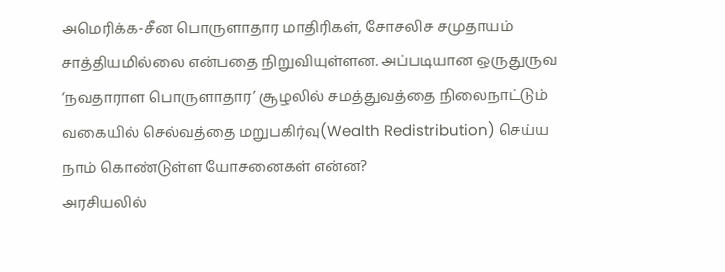அமெரிக்க-சீன பொருளாதார மாதிரிகள், சோசலிச சமுதாயம் சாத்தியமில்லை என்பதை நிறுவியுள்ளன. அப்படியான ஒருதுருவ ‘நவதாராள பொருளாதார’ சூழலில் சமத்துவத்தை நிலைநாட்டும் வகையில் செல்வத்தை மறுபகிர்வு(Wealth Redistribution) செய்ய நாம் கொண்டுள்ள யோசனைகள் என்ன?
அரசியலில்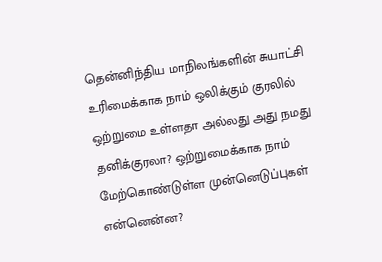தென்னிந்திய மாநிலங்களின் சுயாட்சி உரிமைக்காக நாம் ஒலிக்கும் குரலில் ஒற்றுமை உள்ளதா அல்லது அது நமது தனிக்குரலா? ஒற்றுமைக்காக நாம் மேற்கொண்டுள்ள முன்னெடுப்புகள் என்னென்ன?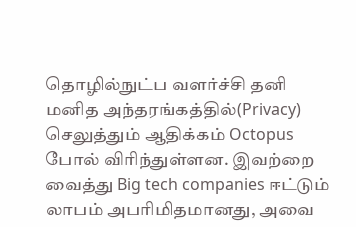தொழில்நுட்ப வளர்ச்சி தனி மனித அந்தரங்கத்தில்(Privacy) செலுத்தும் ஆதிக்கம் Octopus போல் விரிந்துள்ளன. இவற்றை வைத்து Big tech companies ஈட்டும் லாபம் அபரிமிதமானது, அவை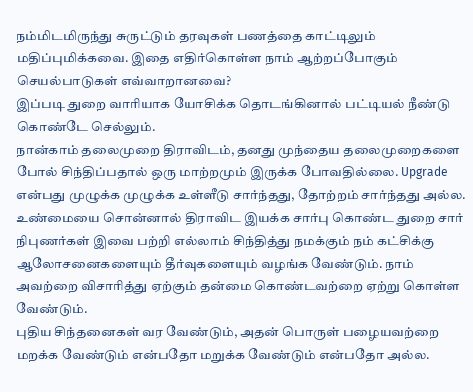நம்மிடமிருந்து சுருட்டும் தரவுகள் பணத்தை காட்டிலும் மதிப்புமிக்கவை. இதை எதிர்கொள்ள நாம் ஆற்றப்போகும் செயல்பாடுகள் எவ்வாறானவை?
இப்படி துறை வாரியாக யோசிக்க தொடங்கினால் பட்டியல் நீண்டு கொண்டே செல்லும்.
நான்காம் தலைமுறை திராவிடம், தனது முந்தைய தலைமுறைகளை போல் சிந்திப்பதால் ஒரு மாற்றமும் இருக்க போவதில்லை. Upgrade என்பது முழுக்க முழுக்க உள்ளீடு சார்ந்தது, தோற்றம் சார்ந்தது அல்ல.
உண்மையை சொன்னால் திராவிட இயக்க சார்பு கொண்ட துறை சார் நிபுணர்கள் இவை பற்றி எல்லாம் சிந்தித்து நமக்கும் நம் கட்சிக்கு ஆலோசனைகளையும் தீர்வுகளையும் வழங்க வேண்டும். நாம் அவற்றை விசாரித்து ஏற்கும் தன்மை கொண்டவற்றை ஏற்று கொள்ள வேண்டும்.
புதிய சிந்தனைகள் வர வேண்டும், அதன் பொருள் பழையவற்றை மறக்க வேண்டும் என்பதோ மறுக்க வேண்டும் என்பதோ அல்ல.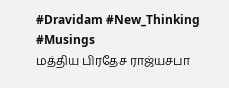#Dravidam #New_Thinking #Musings
மத்திய பிரதேச ராஜ்யசபா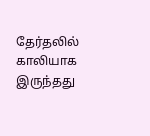தேர்தலில் காலியாக இருந்தது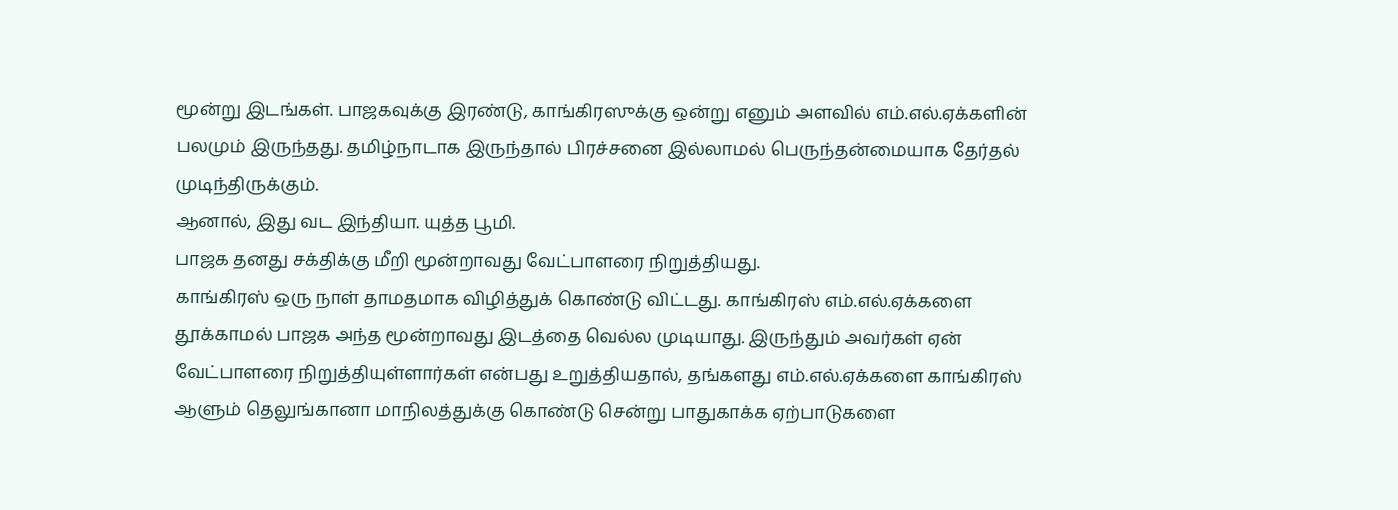மூன்று இடங்கள். பாஜகவுக்கு இரண்டு, காங்கிரஸுக்கு ஒன்று எனும் அளவில் எம்.எல்.ஏக்களின் பலமும் இருந்தது. தமிழ்நாடாக இருந்தால் பிரச்சனை இல்லாமல் பெருந்தன்மையாக தேர்தல் முடிந்திருக்கும்.
ஆனால், இது வட இந்தியா. யுத்த பூமி.
பாஜக தனது சக்திக்கு மீறி மூன்றாவது வேட்பாளரை நிறுத்தியது.
காங்கிரஸ் ஒரு நாள் தாமதமாக விழித்துக் கொண்டு விட்டது. காங்கிரஸ் எம்.எல்.ஏக்களை தூக்காமல் பாஜக அந்த மூன்றாவது இடத்தை வெல்ல முடியாது. இருந்தும் அவர்கள் ஏன் வேட்பாளரை நிறுத்தியுள்ளார்கள் என்பது உறுத்தியதால், தங்களது எம்.எல்.ஏக்களை காங்கிரஸ் ஆளும் தெலுங்கானா மாநிலத்துக்கு கொண்டு சென்று பாதுகாக்க ஏற்பாடுகளை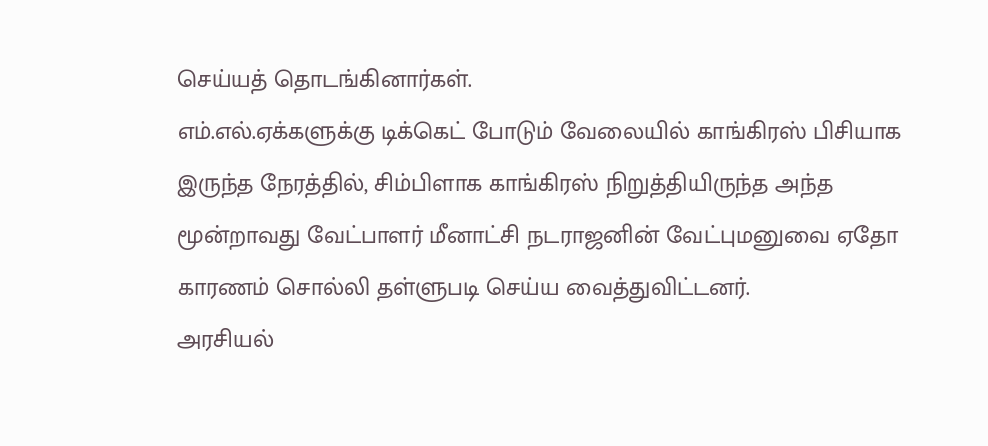செய்யத் தொடங்கினார்கள்.
எம்.எல்.ஏக்களுக்கு டிக்கெட் போடும் வேலையில் காங்கிரஸ் பிசியாக இருந்த நேரத்தில், சிம்பிளாக காங்கிரஸ் நிறுத்தியிருந்த அந்த மூன்றாவது வேட்பாளர் மீனாட்சி நடராஜனின் வேட்புமனுவை ஏதோ காரணம் சொல்லி தள்ளுபடி செய்ய வைத்துவிட்டனர்.
அரசியல்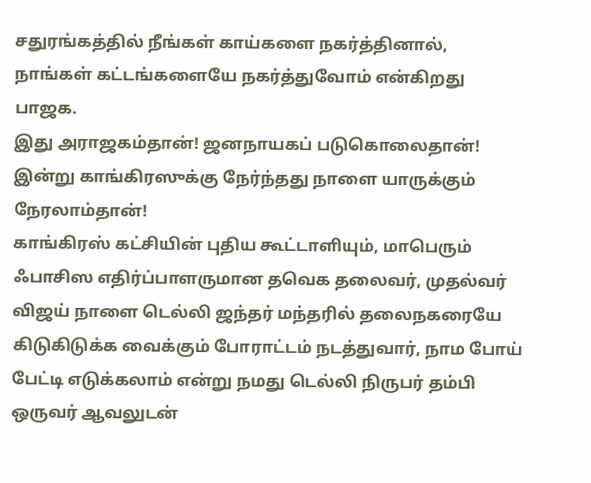சதுரங்கத்தில் நீங்கள் காய்களை நகர்த்தினால், நாங்கள் கட்டங்களையே நகர்த்துவோம் என்கிறது பாஜக.
இது அராஜகம்தான்! ஜனநாயகப் படுகொலைதான்!
இன்று காங்கிரஸுக்கு நேர்ந்தது நாளை யாருக்கும் நேரலாம்தான்!
காங்கிரஸ் கட்சியின் புதிய கூட்டாளியும், மாபெரும் ஃபாசிஸ எதிர்ப்பாளருமான தவெக தலைவர், முதல்வர் விஜய் நாளை டெல்லி ஜந்தர் மந்தரில் தலைநகரையே கிடுகிடுக்க வைக்கும் போராட்டம் நடத்துவார், நாம போய் பேட்டி எடுக்கலாம் என்று நமது டெல்லி நிருபர் தம்பி ஒருவர் ஆவலுடன்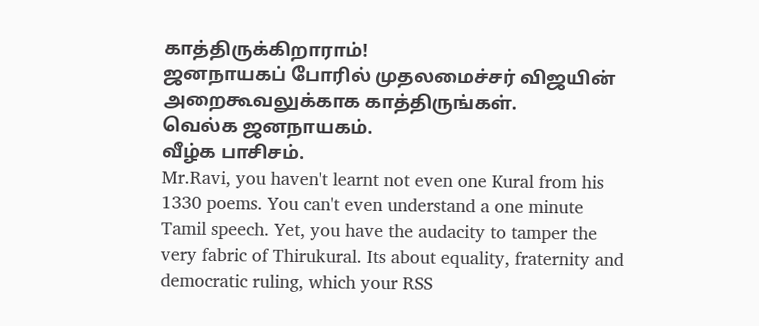காத்திருக்கிறாராம்!
ஜனநாயகப் போரில் முதலமைச்சர் விஜயின் அறைகூவலுக்காக காத்திருங்கள்.
வெல்க ஜனநாயகம்.
வீழ்க பாசிசம்.
Mr.Ravi, you haven't learnt not even one Kural from his 1330 poems. You can't even understand a one minute Tamil speech. Yet, you have the audacity to tamper the very fabric of Thirukural. Its about equality, fraternity and democratic ruling, which your RSS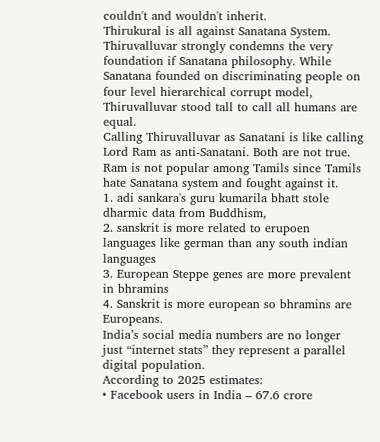couldn't and wouldn't inherit.
Thirukural is all against Sanatana System. Thiruvalluvar strongly condemns the very foundation if Sanatana philosophy. While Sanatana founded on discriminating people on four level hierarchical corrupt model, Thiruvalluvar stood tall to call all humans are equal.
Calling Thiruvalluvar as Sanatani is like calling Lord Ram as anti-Sanatani. Both are not true. Ram is not popular among Tamils since Tamils hate Sanatana system and fought against it.
1. adi sankara's guru kumarila bhatt stole dharmic data from Buddhism,
2. sanskrit is more related to erupoen languages like german than any south indian languages
3. European Steppe genes are more prevalent in bhramins
4. Sanskrit is more european so bhramins are Europeans.
India’s social media numbers are no longer just “internet stats” they represent a parallel digital population.
According to 2025 estimates:
• Facebook users in India – 67.6 crore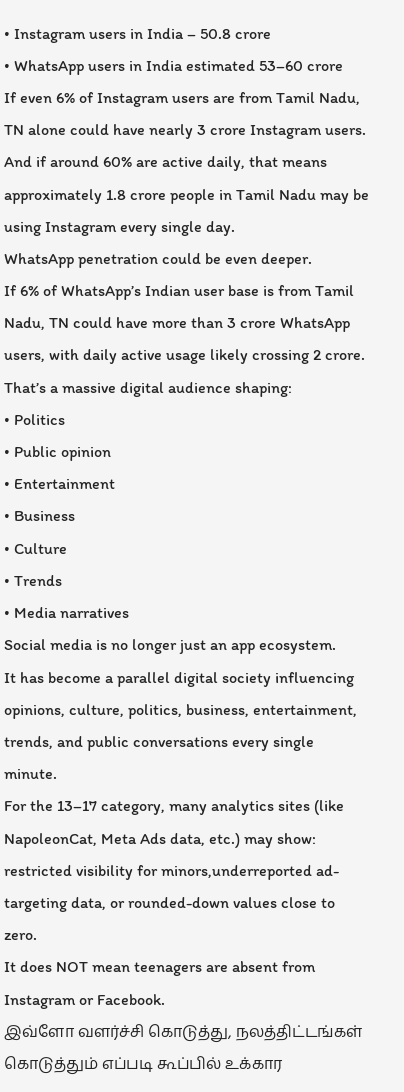• Instagram users in India – 50.8 crore
• WhatsApp users in India estimated 53–60 crore
If even 6% of Instagram users are from Tamil Nadu, TN alone could have nearly 3 crore Instagram users.
And if around 60% are active daily, that means approximately 1.8 crore people in Tamil Nadu may be using Instagram every single day.
WhatsApp penetration could be even deeper.
If 6% of WhatsApp’s Indian user base is from Tamil Nadu, TN could have more than 3 crore WhatsApp users, with daily active usage likely crossing 2 crore.
That’s a massive digital audience shaping:
• Politics
• Public opinion
• Entertainment
• Business
• Culture
• Trends
• Media narratives
Social media is no longer just an app ecosystem.
It has become a parallel digital society influencing opinions, culture, politics, business, entertainment, trends, and public conversations every single minute.
For the 13–17 category, many analytics sites (like NapoleonCat, Meta Ads data, etc.) may show: restricted visibility for minors,underreported ad-targeting data, or rounded-down values close to zero.
It does NOT mean teenagers are absent from Instagram or Facebook.
இவ்ளோ வளர்ச்சி கொடுத்து, நலத்திட்டங்கள் கொடுத்தும் எப்படி கூப்பில் உக்கார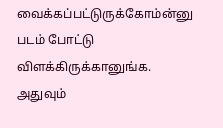வைக்கப்பட்டுருக்கோம்ன்னு படம் போட்டு விளக்கிருக்கானுங்க.
அதுவும்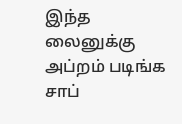இந்த லைனுக்கு அப்றம் படிங்க சாப்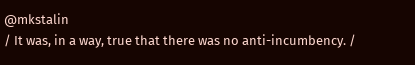@mkstalin
/ It was, in a way, true that there was no anti-incumbency. /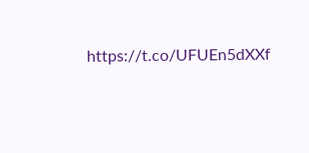https://t.co/UFUEn5dXXf